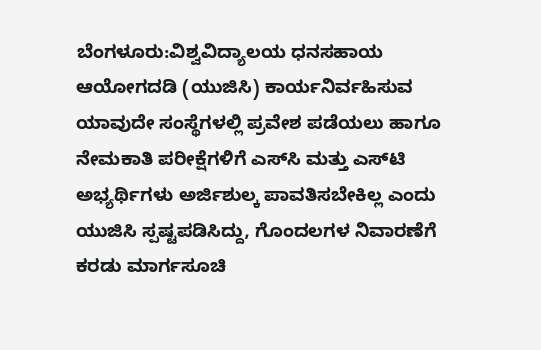ಬೆಂಗಳೂರು:ವಿಶ್ವವಿದ್ಯಾಲಯ ಧನಸಹಾಯ ಆಯೋಗದಡಿ (ಯುಜಿಸಿ) ಕಾರ್ಯನಿರ್ವಹಿಸುವ ಯಾವುದೇ ಸಂಸ್ಥೆಗಳಲ್ಲಿ ಪ್ರವೇಶ ಪಡೆಯಲು ಹಾಗೂ ನೇಮಕಾತಿ ಪರೀಕ್ಷೆಗಳಿಗೆ ಎಸ್‌ಸಿ ಮತ್ತು ಎಸ್‌ಟಿ ಅಭ್ಯರ್ಥಿಗಳು ಅರ್ಜಿಶುಲ್ಕ ಪಾವತಿಸಬೇಕಿಲ್ಲ ಎಂದು ಯುಜಿಸಿ ಸ್ಪಷ್ಟಪಡಿಸಿದ್ದು, ಗೊಂದಲಗಳ ನಿವಾರಣೆಗೆ ಕರಡು ಮಾರ್ಗಸೂಚಿ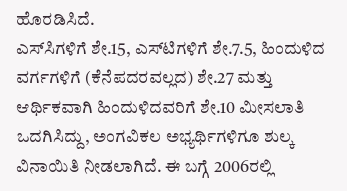ಹೊರಡಿಸಿದೆ.
ಎಸ್‌ಸಿಗಳಿಗೆ ಶೇ.15, ಎಸ್‌ಟಿಗಳಿಗೆ ಶೇ.7.5, ಹಿಂದುಳಿದ ವರ್ಗಗಳಿಗೆ (ಕೆನೆಪದರವಲ್ಲದ) ಶೇ.27 ಮತ್ತು ಆರ್ಥಿಕವಾಗಿ ಹಿಂದುಳಿದವರಿಗೆ ಶೇ.10 ಮೀಸಲಾತಿ ಒದಗಿಸಿದ್ದು, ಅಂಗವಿಕಲ ಅಭ್ಯರ್ಥಿಗಳಿಗೂ ಶುಲ್ಕ ವಿನಾಯಿತಿ ನೀಡಲಾಗಿದೆ. ಈ ಬಗ್ಗೆ 2006ರಲ್ಲಿ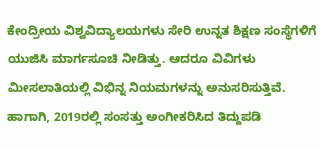ಕೇಂದ್ರೀಯ ವಿಶ್ವವಿದ್ಯಾಲಯಗಳು ಸೇರಿ ಉನ್ನತ ಶಿಕ್ಷಣ ಸಂಸ್ಥೆಗಳಿಗೆ ಯುಜಿಸಿ ಮಾರ್ಗಸೂಚಿ ನೀಡಿತ್ತು. ಆದರೂ ವಿವಿಗಳು ಮೀಸಲಾತಿಯಲ್ಲಿ ವಿಭಿನ್ನ ನಿಯಮಗಳನ್ನು ಅನುಸರಿಸುತ್ತಿವೆ. ಹಾಗಾಗಿ, 2019ರಲ್ಲಿ ಸಂಸತ್ತು ಅಂಗೀಕರಿಸಿದ ತಿದ್ದುಪಡಿ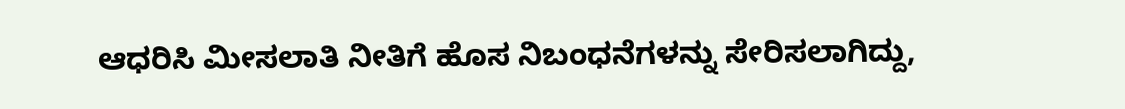ಆಧರಿಸಿ ಮೀಸಲಾತಿ ನೀತಿಗೆ ಹೊಸ ನಿಬಂಧನೆಗಳನ್ನು ಸೇರಿಸಲಾಗಿದ್ದು,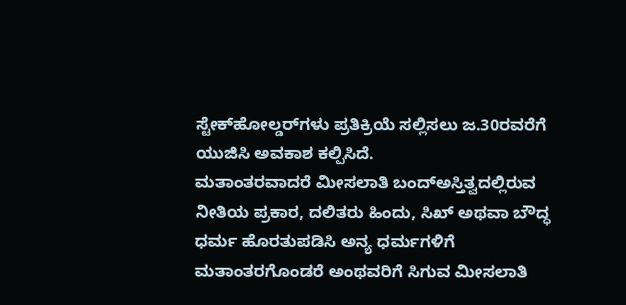ಸ್ಟೇಕ್‌ಹೋಲ್ಡರ್‌ಗಳು ಪ್ರತಿಕ್ರಿಯೆ ಸಲ್ಲಿಸಲು ಜ.30ರವರೆಗೆ ಯುಜಿಸಿ ಅವಕಾಶ ಕಲ್ಪಿಸಿದೆ.
ಮತಾಂತರವಾದರೆ ಮೀಸಲಾತಿ ಬಂದ್ಅಸ್ತಿತ್ವದಲ್ಲಿರುವ ನೀತಿಯ ಪ್ರಕಾರ, ದಲಿತರು ಹಿಂದು, ಸಿಖ್ ಅಥವಾ ಬೌದ್ಧ ಧರ್ಮ ಹೊರತುಪಡಿಸಿ ಅನ್ಯ ಧರ್ಮಗಳಿಗೆ ಮತಾಂತರಗೊಂಡರೆ ಅಂಥವರಿಗೆ ಸಿಗುವ ಮೀಸಲಾತಿ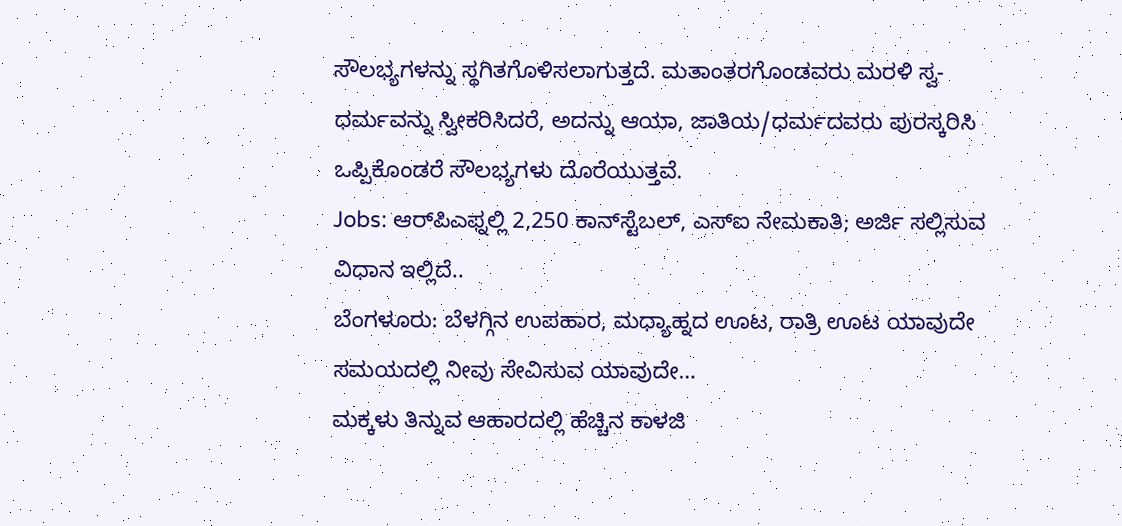ಸೌಲಭ್ಯಗಳನ್ನು ಸ್ಥಗಿತಗೊಳಿಸಲಾಗುತ್ತದೆ. ಮತಾಂತರಗೊಂಡವರು ಮರಳಿ ಸ್ವ-ಧರ್ಮವನ್ನು ಸ್ವೀಕರಿಸಿದರೆ, ಅದನ್ನು ಆಯಾ, ಜಾತಿಯ/ಧರ್ಮದವರು ಪುರಸ್ಕರಿಸಿ ಒಪ್ಪಿಕೊಂಡರೆ ಸೌಲಭ್ಯಗಳು ದೊರೆಯುತ್ತವೆ.
Jobs: ಆರ್‌ಪಿಎಫ್ನಲ್ಲಿ 2,250 ಕಾನ್‌ಸ್ಟೆಬಲ್, ಎಸ್‌ಐ ನೇಮಕಾತಿ; ಅರ್ಜಿ ಸಲ್ಲಿಸುವ ವಿಧಾನ ಇಲ್ಲಿದೆ..
ಬೆಂಗಳೂರು: ಬೆಳಗ್ಗಿನ ಉಪಹಾರ, ಮಧ್ಯಾಹ್ನದ ಊಟ, ರಾತ್ರಿ ಊಟ ಯಾವುದೇ ಸಮಯದಲ್ಲಿ ನೀವು ಸೇವಿಸುವ ಯಾವುದೇ…
ಮಕ್ಕಳು ತಿನ್ನುವ ಆಹಾರದಲ್ಲಿ ಹೆಚ್ಚಿನ ಕಾಳಜಿ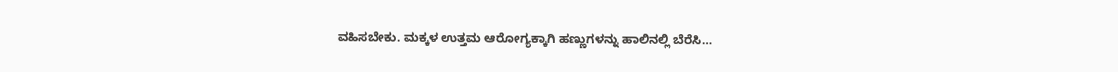ವಹಿಸಬೇಕು. ಮಕ್ಕಳ ಉತ್ತಮ ಆರೋಗ್ಯಕ್ಕಾಗಿ ಹಣ್ಣುಗಳನ್ನು ಹಾಲಿನಲ್ಲಿ ಬೆರೆಸಿ…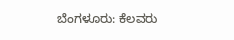ಬೆಂಗಳೂರು: ಕೆಲವರು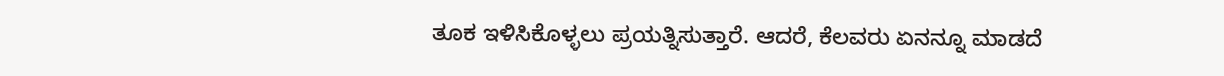ತೂಕ ಇಳಿಸಿಕೊಳ್ಳಲು ಪ್ರಯತ್ನಿಸುತ್ತಾರೆ. ಆದರೆ, ಕೆಲವರು ಏನನ್ನೂ ಮಾಡದೆ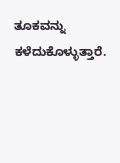ತೂಕವನ್ನು ಕಳೆದುಕೊಳ್ಳುತ್ತಾರೆ.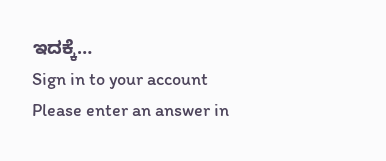ಇದಕ್ಕೆ…
Sign in to your account
Please enter an answer in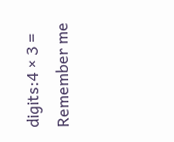digits:4 × 3 =
Remember me